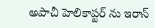అపాచీ హెలికాప్టర్ ను ఇరాన్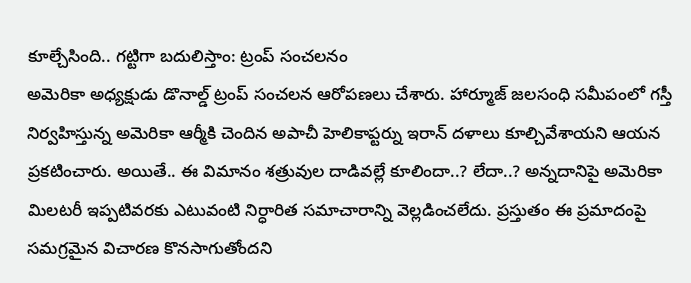కూల్చేసింది.. గట్టిగా బదులిస్తాం: ట్రంప్ సంచలనం
అమెరికా అధ్యక్షుడు డొనాల్డ్ ట్రంప్ సంచలన ఆరోపణలు చేశారు. హార్మూజ్ జలసంధి సమీపంలో గస్తీ నిర్వహిస్తున్న అమెరికా ఆర్మీకి చెందిన అపాచీ హెలికాప్టర్ను ఇరాన్ దళాలు కూల్చివేశాయని ఆయన ప్రకటించారు. అయితే.. ఈ విమానం శత్రువుల దాడివల్లే కూలిందా..? లేదా..? అన్నదానిపై అమెరికా మిలటరీ ఇప్పటివరకు ఎటువంటి నిర్ధారిత సమాచారాన్ని వెల్లడించలేదు. ప్రస్తుతం ఈ ప్రమాదంపై సమగ్రమైన విచారణ కొనసాగుతోందని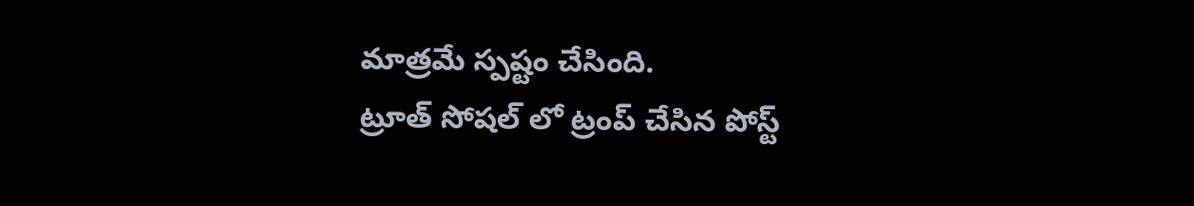మాత్రమే స్పష్టం చేసింది.
ట్రూత్ సోషల్ లో ట్రంప్ చేసిన పోస్ట్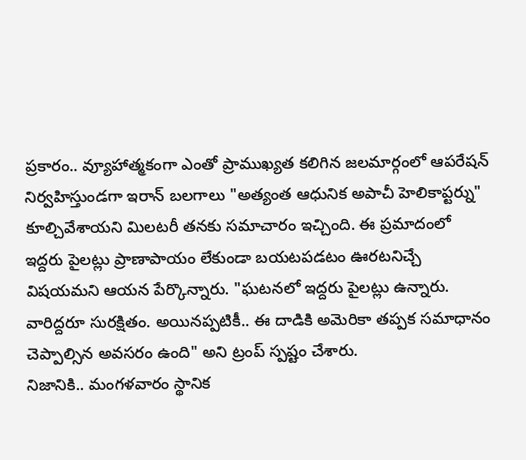ప్రకారం.. వ్యూహాత్మకంగా ఎంతో ప్రాముఖ్యత కలిగిన జలమార్గంలో ఆపరేషన్ నిర్వహిస్తుండగా ఇరాన్ బలగాలు "అత్యంత ఆధునిక అపాచీ హెలికాప్టర్ను" కూల్చివేశాయని మిలటరీ తనకు సమాచారం ఇచ్చింది. ఈ ప్రమాదంలో ఇద్దరు పైలట్లు ప్రాణాపాయం లేకుండా బయటపడటం ఊరటనిచ్చే విషయమని ఆయన పేర్కొన్నారు. "ఘటనలో ఇద్దరు పైలట్లు ఉన్నారు. వారిద్దరూ సురక్షితం. అయినప్పటికీ.. ఈ దాడికి అమెరికా తప్పక సమాధానం చెప్పాల్సిన అవసరం ఉంది" అని ట్రంప్ స్పష్టం చేశారు.
నిజానికి.. మంగళవారం స్థానిక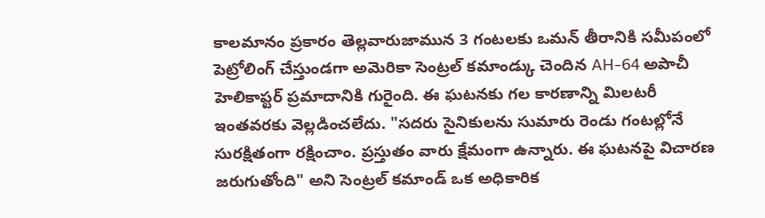కాలమానం ప్రకారం తెల్లవారుజామున 3 గంటలకు ఒమన్ తీరానికి సమీపంలో పెట్రోలింగ్ చేస్తుండగా అమెరికా సెంట్రల్ కమాండ్కు చెందిన AH-64 అపాచీ హెలికాప్టర్ ప్రమాదానికి గురైంది. ఈ ఘటనకు గల కారణాన్ని మిలటరీ ఇంతవరకు వెల్లడించలేదు. "సదరు సైనికులను సుమారు రెండు గంటల్లోనే సురక్షితంగా రక్షించాం. ప్రస్తుతం వారు క్షేమంగా ఉన్నారు. ఈ ఘటనపై విచారణ జరుగుతోంది" అని సెంట్రల్ కమాండ్ ఒక అధికారిక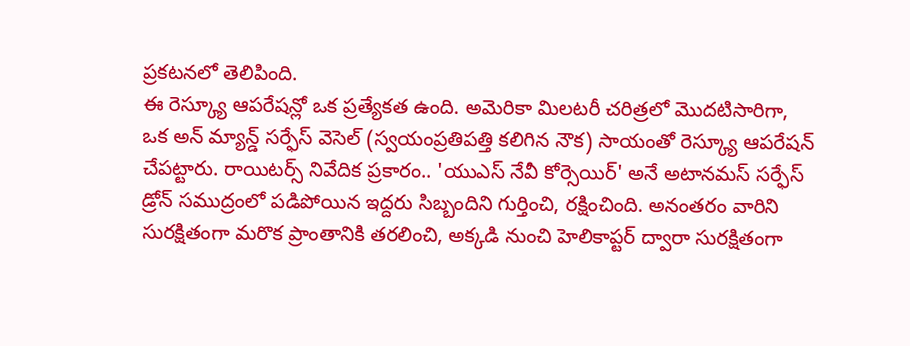ప్రకటనలో తెలిపింది.
ఈ రెస్క్యూ ఆపరేషన్లో ఒక ప్రత్యేకత ఉంది. అమెరికా మిలటరీ చరిత్రలో మొదటిసారిగా, ఒక అన్ మ్యాన్డ్ సర్ఫేస్ వెసెల్ (స్వయంప్రతిపత్తి కలిగిన నౌక) సాయంతో రెస్క్యూ ఆపరేషన్ చేపట్టారు. రాయిటర్స్ నివేదిక ప్రకారం.. 'యుఎస్ నేవీ కోర్సెయిర్' అనే అటానమస్ సర్ఫేస్ డ్రోన్ సముద్రంలో పడిపోయిన ఇద్దరు సిబ్బందిని గుర్తించి, రక్షించింది. అనంతరం వారిని సురక్షితంగా మరొక ప్రాంతానికి తరలించి, అక్కడి నుంచి హెలికాప్టర్ ద్వారా సురక్షితంగా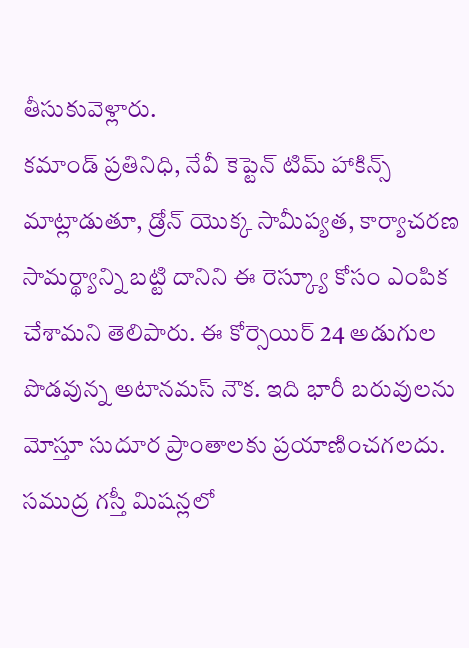తీసుకువెళ్లారు.
కమాండ్ ప్రతినిధి, నేవీ కెప్టెన్ టిమ్ హాకిన్స్ మాట్లాడుతూ, డ్రోన్ యొక్క సామీప్యత, కార్యాచరణ సామర్థ్యాన్ని బట్టి దానిని ఈ రెస్క్యూ కోసం ఎంపిక చేశామని తెలిపారు. ఈ కోర్సెయిర్ 24 అడుగుల పొడవున్న అటానమస్ నౌక. ఇది భారీ బరువులను మోస్తూ సుదూర ప్రాంతాలకు ప్రయాణించగలదు. సముద్ర గస్తీ మిషన్లలో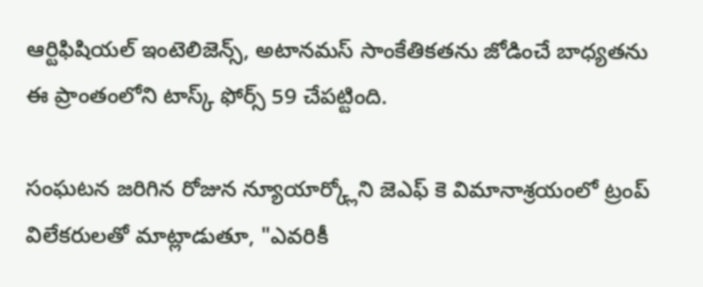ఆర్టిఫిషియల్ ఇంటెలిజెన్స్, అటానమస్ సాంకేతికతను జోడించే బాధ్యతను ఈ ప్రాంతంలోని టాస్క్ ఫోర్స్ 59 చేపట్టింది.

సంఘటన జరిగిన రోజున న్యూయార్క్లోని జెఎఫ్ కె విమానాశ్రయంలో ట్రంప్ విలేకరులతో మాట్లాడుతూ, "ఎవరికీ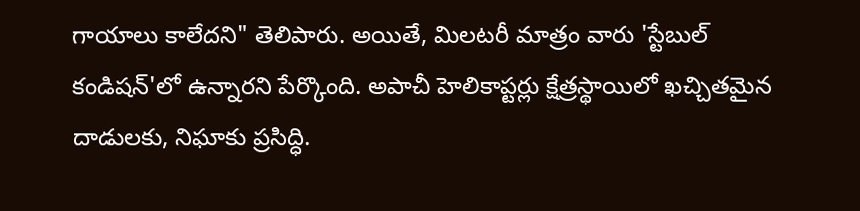గాయాలు కాలేదని" తెలిపారు. అయితే, మిలటరీ మాత్రం వారు 'స్టేబుల్ కండిషన్'లో ఉన్నారని పేర్కొంది. అపాచీ హెలికాప్టర్లు క్షేత్రస్థాయిలో ఖచ్చితమైన దాడులకు, నిఘాకు ప్రసిద్ధి.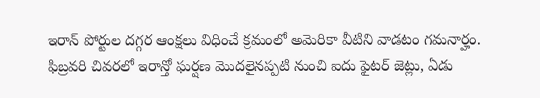ఇరాన్ పోర్టుల దగ్గర ఆంక్షలు విధించే క్రమంలో అమెరికా వీటిని వాడటం గమనార్హం. ఫిబ్రవరి చివరలో ఇరాన్తో ఘర్షణ మొదలైనప్పటి నుంచి ఐదు ఫైటర్ జెట్లు, ఏడు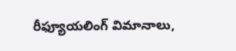రీఫ్యూయలింగ్ విమానాలు,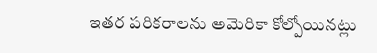ఇతర పరికరాలను అమెరికా కోల్పోయినట్లు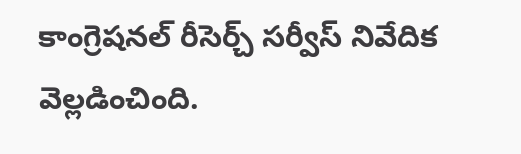కాంగ్రెషనల్ రీసెర్చ్ సర్వీస్ నివేదిక వెల్లడించింది.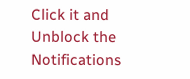Click it and Unblock the Notifications